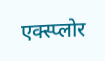एक्स्प्लोर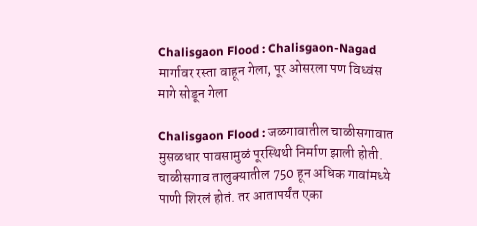Chalisgaon Flood : Chalisgaon-Nagad मार्गावर रस्ता वाहून गेला, पूर ओसरला पण विध्वंस मागे सोडून गेला

Chalisgaon Flood : जळगावातील चाळीसगावात मुसळधार पावसामुळं पूरस्थिथी निर्माण झाली होती. चाळीसगाव तालुक्यातील 750 हून अधिक गावांमध्ये पाणी शिरलं होतं. तर आतापर्यंत एका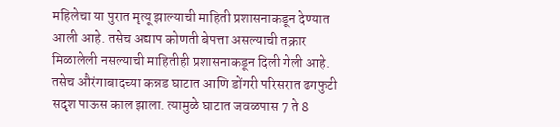महिलेचा या पुरात मृत्यू झाल्याची माहिती प्रशासनाकडून देण्यात आली आहे. तसेच अद्याप कोणती बेपत्ता असल्याची तक्रार मिळालेली नसल्याची माहितीही प्रशासनाकडून दिली गेली आहे. तसेच औरंगाबादच्या कन्नड घाटात आणि डोंगरी परिसरात ढगफुटी सदृश पाऊस काल झाला. त्यामुळे घाटात जवळपास 7 ते 8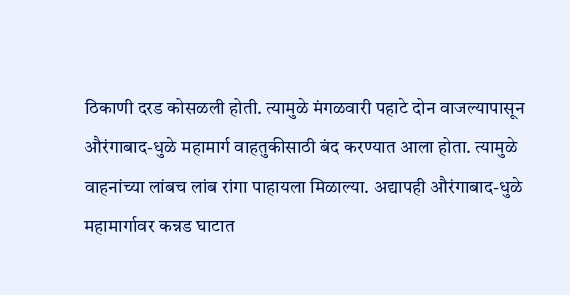ठिकाणी दरड कोसळली होती. त्यामुळे मंगळवारी पहाटे दोन वाजल्यापासून औरंगाबाद-धुळे महामार्ग वाहतुकीसाठी बंद करण्यात आला होता. त्यामुळे वाहनांच्या लांबच लांब रांगा पाहायला मिळाल्या. अद्यापही औरंगाबाद-धुळे महामार्गावर कन्नड घाटात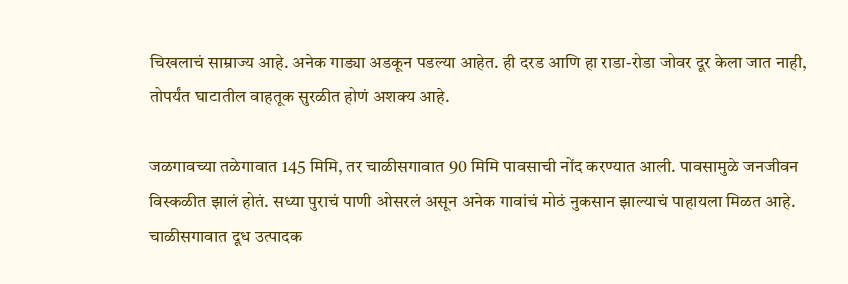चिखलाचं साम्राज्य आहे. अनेक गाड्या अडकून पडल्या आहेत. ही दरड आणि हा राडा-रोडा जोवर दूर केला जात नाही, तोपर्यंत घाटातील वाहतूक सुरळीत होणं अशक्य आहे.

जळगावच्या तळेगावात 145 मिमि, तर चाळीसगावात 90 मिमि पावसाची नोंद करण्यात आली. पावसामुळे जनजीवन विस्कळीत झालं होतं. सध्या पुराचं पाणी ओसरलं असून अनेक गावांचं मोठं नुकसान झाल्याचं पाहायला मिळत आहे. चाळीसगावात दूध उत्पादक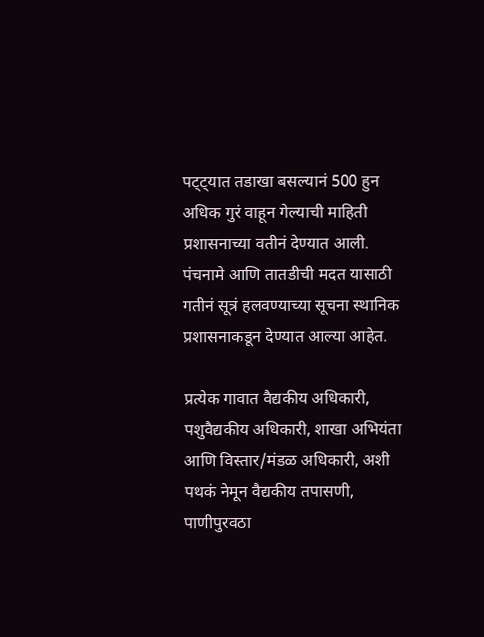पट्ट्यात तडाखा बसल्यानं 500 हुन अधिक गुरं वाहून गेल्याची माहिती प्रशासनाच्या वतीनं देण्यात आली. पंचनामे आणि तातडीची मदत यासाठी गतीनं सूत्रं हलवण्याच्या सूचना स्थानिक प्रशासनाकडून देण्यात आल्या आहेत.

प्रत्येक गावात वैद्यकीय अधिकारी, पशुवैद्यकीय अधिकारी, शाखा अभियंता आणि विस्तार/मंडळ अधिकारी, अशी पथकं नेमून वैद्यकीय तपासणी, पाणीपुरवठा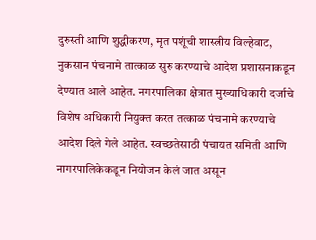दुरुस्ती आणि शुद्धीकरण, मृत पशूंची शास्त्रीय विल्हेवाट, नुकसान पंचनामे तात्काळ सुरु करण्याचे आदेश प्रशासनाकडून देण्यात आले आहेत. नगरपालिका क्षेत्रात मुख्याधिकारी दर्जाचे विशेष अधिकारी नियुक्त करत तत्काळ पंचनामे करण्याचे आदेश दिले गेले आहेत. स्वच्छतेसाठी पंचायत समिती आणि नागरपालिकेकडून नियोजन केलं जात असून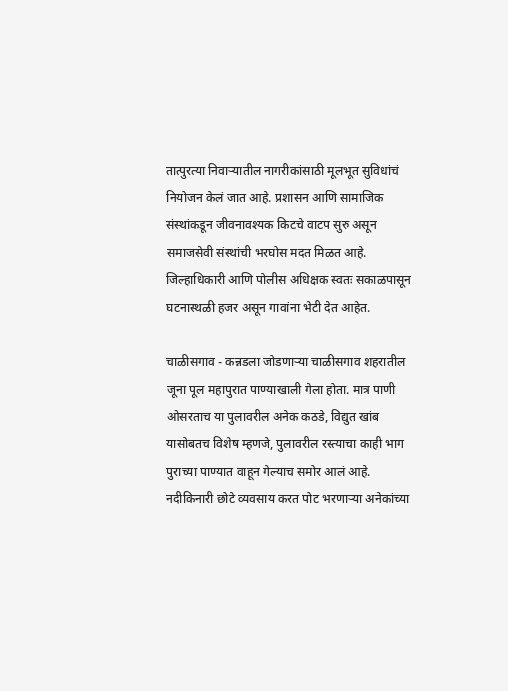तात्पुरत्या निवाऱ्यातील नागरीकांसाठी मूलभूत सुविधांचं नियोजन केलं जात आहे. प्रशासन आणि सामाजिक संस्थांकडून जीवनावश्यक किटचे वाटप सुरु असून समाजसेवी संस्थांची भरघोस मदत मिळत आहे. जिल्हाधिकारी आणि पोलीस अधिक्षक स्वतः सकाळपासून घटनास्थळी हजर असून गावांना भेटी देत आहेत.

चाळीसगाव - कन्नडला जोडणाऱ्या चाळीसगाव शहरातील जूना पूल महापुरात पाण्याखाली गेला होता. मात्र पाणी ओसरताच या पुलावरील अनेक कठडे, विद्युत खांब यासोबतच विशेष म्हणजे, पुलावरील रस्त्याचा काही भाग पुराच्या पाण्यात वाहून गेल्याच समोर आलं आहे. नदीकिनारी छोटे व्यवसाय करत पोट भरणाऱ्या अनेकांच्या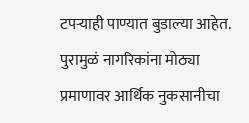टपऱ्याही पाण्यात बुडाल्या आहेत. पुरामुळं नागरिकांना मोठ्या प्रमाणावर आर्थिक नुकसानीचा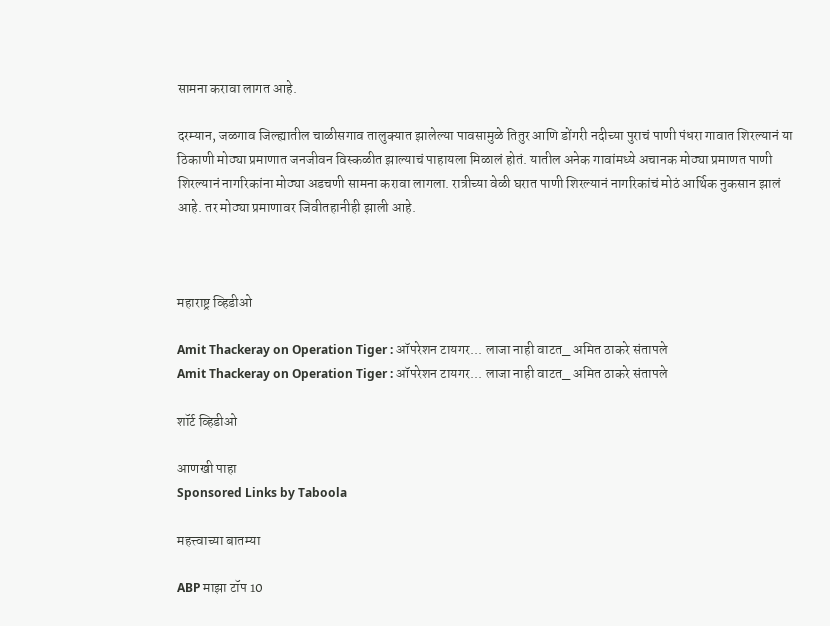सामना करावा लागत आहे.

दरम्यान, जळगाव जिल्ह्यातील चाळीसगाव तालुक्यात झालेल्या पावसामुळे तितुर आणि डोंगरी नदीच्या पुराचं पाणी पंधरा गावात शिरल्यानं या ठिकाणी मोठ्या प्रमाणात जनजीवन विस्कळीत झाल्याचं पाहायला मिळालं होतं. यातील अनेक गावांमध्ये अचानक मोठ्या प्रमाणत पाणी शिरल्यानं नागरिकांना मोठ्या अडचणी सामना करावा लागला. रात्रीच्या वेळी घरात पाणी शिरल्यानं नागरिकांचं मोठं आर्थिक नुकसान झालं आहे. तर मोठ्या प्रमाणावर जिवीतहानीही झाली आहे.



महाराष्ट्र व्हिडीओ

Amit Thackeray on Operation Tiger : ऑपरेशन टायगर... लाजा नाही वाटत_ अमित ठाकरे संतापले
Amit Thackeray on Operation Tiger : ऑपरेशन टायगर... लाजा नाही वाटत_ अमित ठाकरे संतापले

शॉर्ट व्हिडीओ

आणखी पाहा
Sponsored Links by Taboola

महत्त्वाच्या बातम्या

ABP माझा टॉप 10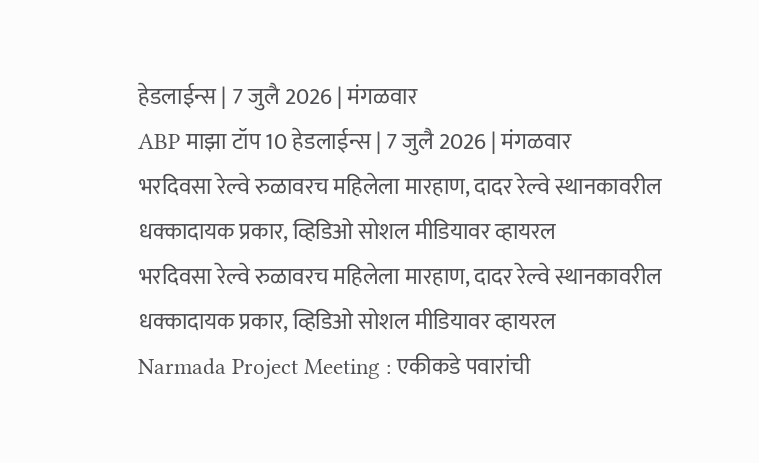हेडलाईन्स | 7 जुलै 2026 | मंगळवार
ABP माझा टॉप 10 हेडलाईन्स | 7 जुलै 2026 | मंगळवार
भरदिवसा रेल्वे रुळावरच महिलेला मारहाण, दादर रेल्वे स्थानकावरील धक्कादायक प्रकार, व्हिडिओ सोशल मीडियावर व्हायरल
भरदिवसा रेल्वे रुळावरच महिलेला मारहाण, दादर रेल्वे स्थानकावरील धक्कादायक प्रकार, व्हिडिओ सोशल मीडियावर व्हायरल
Narmada Project Meeting : एकीकडे पवारांची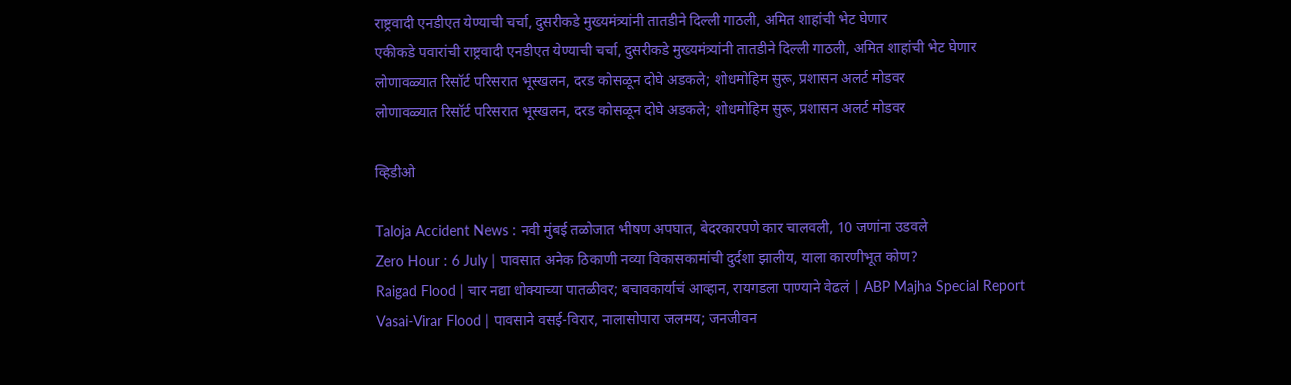राष्ट्रवादी एनडीएत येण्याची चर्चा, दुसरीकडे मुख्यमंत्र्यांनी तातडीने दिल्ली गाठली, अमित शाहांची भेट घेणार
एकीकडे पवारांची राष्ट्रवादी एनडीएत येण्याची चर्चा, दुसरीकडे मुख्यमंत्र्यांनी तातडीने दिल्ली गाठली, अमित शाहांची भेट घेणार
लोणावळ्यात रिसॉर्ट परिसरात भूस्खलन, दरड कोसळून दोघे अडकले; शोधमोहिम सुरू, प्रशासन अलर्ट मोडवर
लोणावळ्यात रिसॉर्ट परिसरात भूस्खलन, दरड कोसळून दोघे अडकले; शोधमोहिम सुरू, प्रशासन अलर्ट मोडवर

व्हिडीओ

Taloja Accident News : नवी मुंबई तळोजात भीषण अपघात, बेदरकारपणे कार चालवली, 10 जणांना उडवले
Zero Hour : 6 July | पावसात अनेक ठिकाणी नव्या विकासकामांची दुर्दशा झालीय, याला कारणीभूत कोण?
Raigad Flood | चार नद्या धोक्याच्या पातळीवर; बचावकार्याचं आव्हान, रायगडला पाण्याने वेढलं | ABP Majha Special Report
Vasai-Virar Flood | पावसाने वसई-विरार, नालासोपारा जलमय; जनजीवन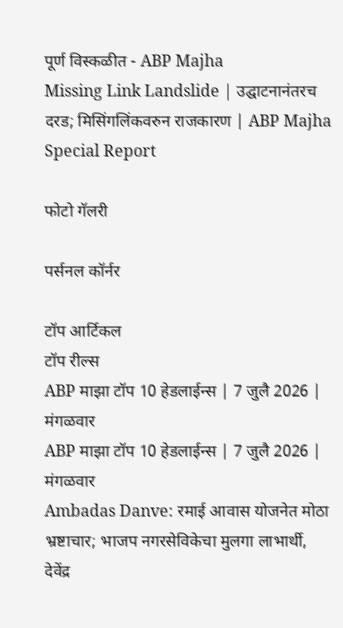पूर्ण विस्कळीत - ABP Majha
Missing Link Landslide | उद्घाटनानंतरच दरड; मिसिंगलिंकवरुन राजकारण | ABP Majha Special Report

फोटो गॅलरी

पर्सनल कॉर्नर

टॉप आर्टिकल
टॉप रील्स
ABP माझा टॉप 10 हेडलाईन्स | 7 जुलै 2026 | मंगळवार
ABP माझा टॉप 10 हेडलाईन्स | 7 जुलै 2026 | मंगळवार
Ambadas Danve: रमाई आवास योजनेत मोठा भ्रष्टाचार; भाजप नगरसेविकेचा मुलगा लाभार्थी, देवेंद्र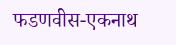फडणवीस-एकनाथ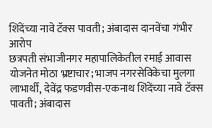शिंदेंच्या नावे टॅक्स पावती; अंबादास दानवेंचा गंभीर आरोप
छत्रपती संभाजीनगर महापालिकेतील रमाई आवास योजनेत मोठा भ्रष्टाचार; भाजप नगरसेविकेचा मुलगा लाभार्थी, देवेंद्र फडणवीस-एकनाथ शिंदेंच्या नावे टॅक्स पावती; अंबादास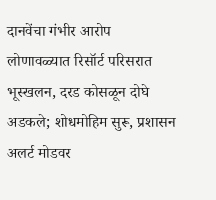दानवेंचा गंभीर आरोप
लोणावळ्यात रिसॉर्ट परिसरात भूस्खलन, दरड कोसळून दोघे अडकले; शोधमोहिम सुरू, प्रशासन अलर्ट मोडवर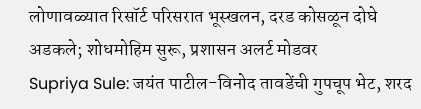लोणावळ्यात रिसॉर्ट परिसरात भूस्खलन, दरड कोसळून दोघे अडकले; शोधमोहिम सुरू, प्रशासन अलर्ट मोडवर
Supriya Sule: जयंत पाटील-विनोद तावडेंची गुपचूप भेट, शरद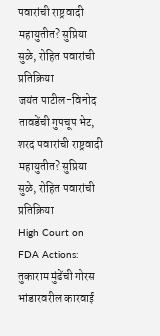पवारांची राष्ट्रवादी महायुतीत? सुप्रिया सुळे, रोहित पवारांची प्रतिक्रिया
जयंत पाटील-विनोद तावडेंची गुपचूप भेट, शरद पवारांची राष्ट्रवादी महायुतीत? सुप्रिया सुळे, रोहित पवारांची प्रतिक्रिया
High Court on FDA Actions: तुकाराम मुंढेंची गोरस भांडारवरील कारवाई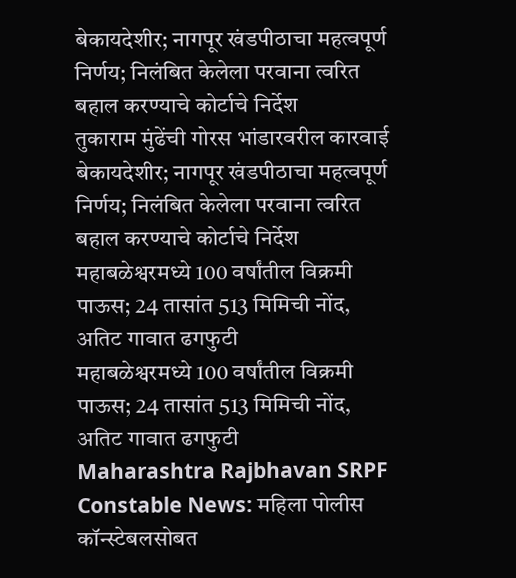बेकायदेशीर; नागपूर खंडपीठाचा महत्वपूर्ण निर्णय; निलंबित केलेला परवाना त्वरित बहाल करण्याचे कोर्टाचे निर्देश
तुकाराम मुंढेंची गोरस भांडारवरील कारवाई बेकायदेशीर; नागपूर खंडपीठाचा महत्वपूर्ण निर्णय; निलंबित केलेला परवाना त्वरित बहाल करण्याचे कोर्टाचे निर्देश
महाबळेश्वरमध्ये 100 वर्षांतील विक्रमी पाऊस; 24 तासांत 513 मिमिची नोंद, अतिट गावात ढगफुटी
महाबळेश्वरमध्ये 100 वर्षांतील विक्रमी पाऊस; 24 तासांत 513 मिमिची नोंद, अतिट गावात ढगफुटी
Maharashtra Rajbhavan SRPF Constable News: महिला पोलीस कॉन्स्टेबलसोबत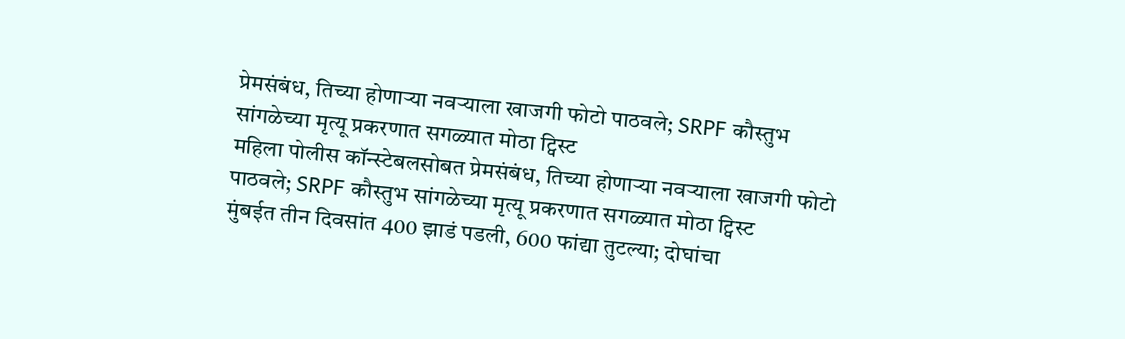प्रेमसंबंध, तिच्या होणाऱ्या नवऱ्याला खाजगी फोटो पाठवले; SRPF कौस्तुभ सांगळेच्या मृत्यू प्रकरणात सगळ्यात मोठा ट्विस्ट
महिला पोलीस कॉन्स्टेबलसोबत प्रेमसंबंध, तिच्या होणाऱ्या नवऱ्याला खाजगी फोटो पाठवले; SRPF कौस्तुभ सांगळेच्या मृत्यू प्रकरणात सगळ्यात मोठा ट्विस्ट
मुंबईत तीन दिवसांत 400 झाडं पडली, 600 फांद्या तुटल्या; दोघांचा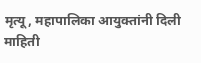मृत्यू, महापालिका आयुक्तांनी दिली माहिती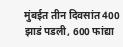मुंबईत तीन दिवसांत 400 झाडं पडली, 600 फांद्या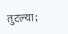तुटल्या;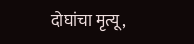दोघांचा मृत्यू,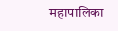महापालिका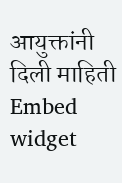आयुक्तांनी दिली माहिती
Embed widget